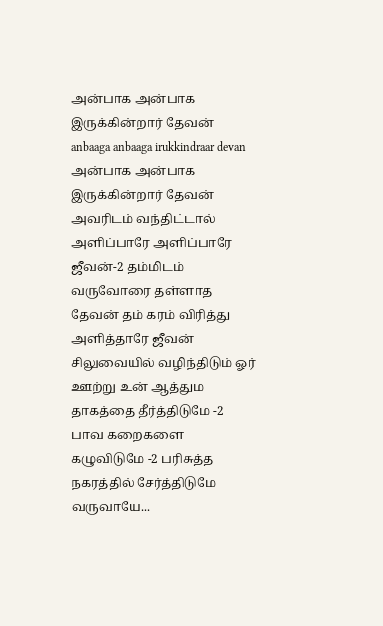அன்பாக அன்பாக இருக்கின்றார் தேவன்
anbaaga anbaaga irukkindraar devan
அன்பாக அன்பாக இருக்கின்றார் தேவன் அவரிடம் வந்திட்டால் அளிப்பாரே அளிப்பாரே ஜீவன்-2 தம்மிடம் வருவோரை தள்ளாத தேவன் தம் கரம் விரித்து அளித்தாரே ஜீவன்
சிலுவையில் வழிந்திடும் ஓர் ஊற்று உன் ஆத்தும தாகத்தை தீர்த்திடுமே -2 பாவ கறைகளை கழுவிடுமே -2 பரிசுத்த நகரத்தில் சேர்த்திடுமே வருவாயே...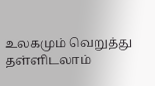உலகமும் வெறுத்து தள்ளிடலாம்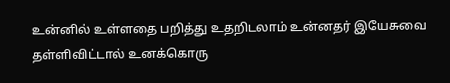உன்னில் உள்ளதை பறித்து உதறிடலாம் உன்னதர் இயேசுவை தள்ளிவிட்டால் உனக்கொரு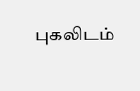புகலிடம்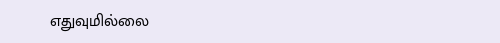எதுவுமில்லை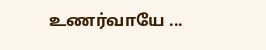உணர்வாயே ...